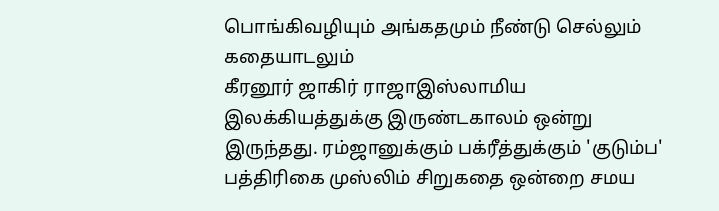பொங்கிவழியும் அங்கதமும் நீண்டு செல்லும் கதையாடலும்
கீரனூர் ஜாகிர் ராஜாஇஸ்லாமிய இலக்கியத்துக்கு இருண்டகாலம் ஒன்று இருந்தது. ரம்ஜானுக்கும் பக்ரீத்துக்கும் 'குடும்ப' பத்திரிகை முஸ்லிம் சிறுகதை ஒன்றை சமய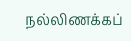நல்லிணக்கப்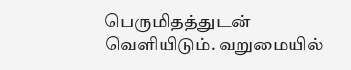பெருமிதத்துடன் வெளியிடும். வறுமையில்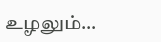உழலும்…